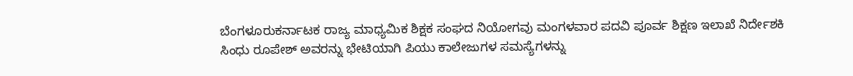ಬೆಂಗಳೂರುಕರ್ನಾಟಕ ರಾಜ್ಯ ಮಾಧ್ಯಮಿಕ ಶಿಕ್ಷಕ ಸಂಘದ ನಿಯೋಗವು ಮಂಗಳವಾರ ಪದವಿ ಪೂರ್ವ ಶಿಕ್ಷಣ ಇಲಾಖೆ ನಿರ್ದೇಶಕಿ ಸಿಂಧು ರೂಪೇಶ್ ಅವರನ್ನು ಭೇಟಿಯಾಗಿ ಪಿಯು ಕಾಲೇಜುಗಳ ಸಮಸ್ಯೆಗಳನ್ನು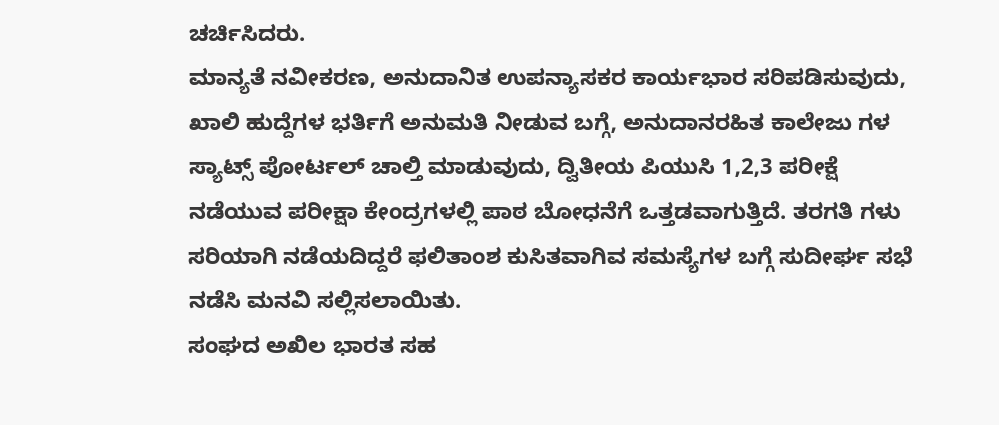ಚರ್ಚಿಸಿದರು.
ಮಾನ್ಯತೆ ನವೀಕರಣ, ಅನುದಾನಿತ ಉಪನ್ಯಾಸಕರ ಕಾರ್ಯಭಾರ ಸರಿಪಡಿಸುವುದು, ಖಾಲಿ ಹುದ್ದೆಗಳ ಭರ್ತಿಗೆ ಅನುಮತಿ ನೀಡುವ ಬಗ್ಗೆ, ಅನುದಾನರಹಿತ ಕಾಲೇಜು ಗಳ ಸ್ಯಾಟ್ಸ್ ಪೋರ್ಟಲ್ ಚಾಲ್ತಿ ಮಾಡುವುದು, ದ್ವಿತೀಯ ಪಿಯುಸಿ 1,2,3 ಪರೀಕ್ಷೆ ನಡೆಯುವ ಪರೀಕ್ಷಾ ಕೇಂದ್ರಗಳಲ್ಲಿ ಪಾಠ ಬೋಧನೆಗೆ ಒತ್ತಡವಾಗುತ್ತಿದೆ. ತರಗತಿ ಗಳು ಸರಿಯಾಗಿ ನಡೆಯದಿದ್ದರೆ ಫಲಿತಾಂಶ ಕುಸಿತವಾಗಿವ ಸಮಸ್ಯೆಗಳ ಬಗ್ಗೆ ಸುದೀರ್ಘ ಸಭೆ ನಡೆಸಿ ಮನವಿ ಸಲ್ಲಿಸಲಾಯಿತು.
ಸಂಘದ ಅಖಿಲ ಭಾರತ ಸಹ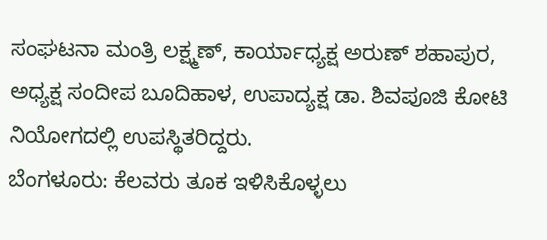ಸಂಘಟನಾ ಮಂತ್ರಿ ಲಕ್ಷ್ಮಣ್, ಕಾರ್ಯಾಧ್ಯಕ್ಷ ಅರುಣ್ ಶಹಾಪುರ, ಅಧ್ಯಕ್ಷ ಸಂದೀಪ ಬೂದಿಹಾಳ, ಉಪಾದ್ಯಕ್ಷ ಡಾ. ಶಿವಪೂಜಿ ಕೋಟಿ ನಿಯೋಗದಲ್ಲಿ ಉಪಸ್ಥಿತರಿದ್ದರು.
ಬೆಂಗಳೂರು: ಕೆಲವರು ತೂಕ ಇಳಿಸಿಕೊಳ್ಳಲು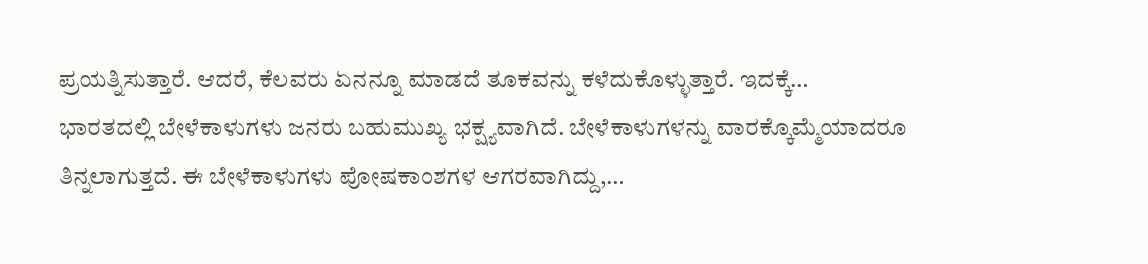ಪ್ರಯತ್ನಿಸುತ್ತಾರೆ. ಆದರೆ, ಕೆಲವರು ಏನನ್ನೂ ಮಾಡದೆ ತೂಕವನ್ನು ಕಳೆದುಕೊಳ್ಳುತ್ತಾರೆ. ಇದಕ್ಕೆ…
ಭಾರತದಲ್ಲಿ ಬೇಳೆಕಾಳುಗಳು ಜನರು ಬಹುಮುಖ್ಯ ಭಕ್ಷ್ಯವಾಗಿದೆ. ಬೇಳೆಕಾಳುಗಳನ್ನು ವಾರಕ್ಕೊಮ್ಮೆಯಾದರೂ ತಿನ್ನಲಾಗುತ್ತದೆ. ಈ ಬೇಳೆಕಾಳುಗಳು ಪೋಷಕಾಂಶಗಳ ಆಗರವಾಗಿದ್ದು,…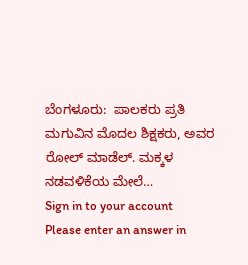ಬೆಂಗಳೂರು:  ಪಾಲಕರು ಪ್ರತಿ ಮಗುವಿನ ಮೊದಲ ಶಿಕ್ಷಕರು, ಅವರ ರೋಲ್ ಮಾಡೆಲ್. ಮಕ್ಕಳ ನಡವಳಿಕೆಯ ಮೇಲೆ…
Sign in to your account
Please enter an answer in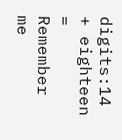digits:14 + eighteen =
Remember me